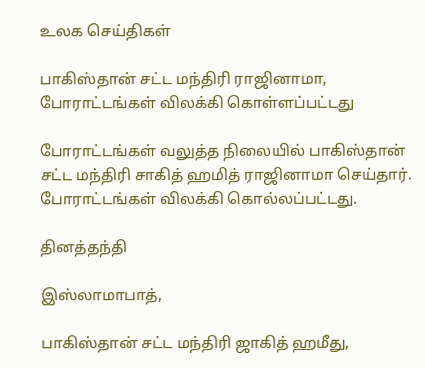உலக செய்திகள்

பாகிஸ்தான் சட்ட மந்திரி ராஜினாமா, போராட்டங்கள் விலக்கி கொள்ளப்பட்டது

போராட்டங்கள் வலுத்த நிலையில் பாகிஸ்தான் சட்ட மந்திரி சாகித் ஹமித் ராஜினாமா செய்தார். போராட்டங்கள் விலக்கி கொல்லப்பட்டது.

தினத்தந்தி

இஸ்லாமாபாத்,

பாகிஸ்தான் சட்ட மந்திரி ஜாகித் ஹமீது,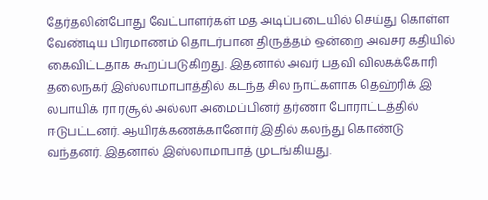தேர்தலின்போது வேட்பாளர்கள் மத அடிப்படையில் செய்து கொள்ள வேண்டிய பிரமாணம் தொடர்பான திருத்தம் ஒன்றை அவசர கதியில் கைவிட்டதாக கூறப்படுகிறது. இதனால் அவர் பதவி விலகக்கோரி தலைநகர் இஸ்லாமாபாத்தில் கடந்த சில நாட்களாக தெஹ்ரிக் இ லபாயிக் ரா ரசூல் அல்லா அமைப்பினர் தர்ணா போராட்டத்தில் ஈடுபட்டனர். ஆயிரக்கணக்கானோர் இதில் கலந்து கொண்டு வந்தனர். இதனால் இஸ்லாமாபாத் முடங்கியது.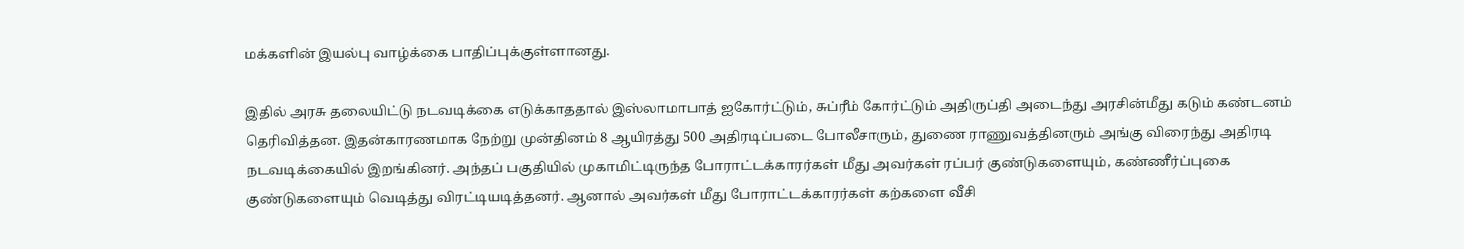மக்களின் இயல்பு வாழ்க்கை பாதிப்புக்குள்ளானது.

இதில் அரசு தலையிட்டு நடவடிக்கை எடுக்காததால் இஸ்லாமாபாத் ஐகோர்ட்டும், சுப்ரீம் கோர்ட்டும் அதிருப்தி அடைந்து அரசின்மீது கடும் கண்டனம் தெரிவித்தன. இதன்காரணமாக நேற்று முன்தினம் 8 ஆயிரத்து 500 அதிரடிப்படை போலீசாரும், துணை ராணுவத்தினரும் அங்கு விரைந்து அதிரடி நடவடிக்கையில் இறங்கினர். அந்தப் பகுதியில் முகாமிட்டிருந்த போராட்டக்காரர்கள் மீது அவர்கள் ரப்பர் குண்டுகளையும், கண்ணீர்ப்புகை குண்டுகளையும் வெடித்து விரட்டியடித்தனர். ஆனால் அவர்கள் மீது போராட்டக்காரர்கள் கற்களை வீசி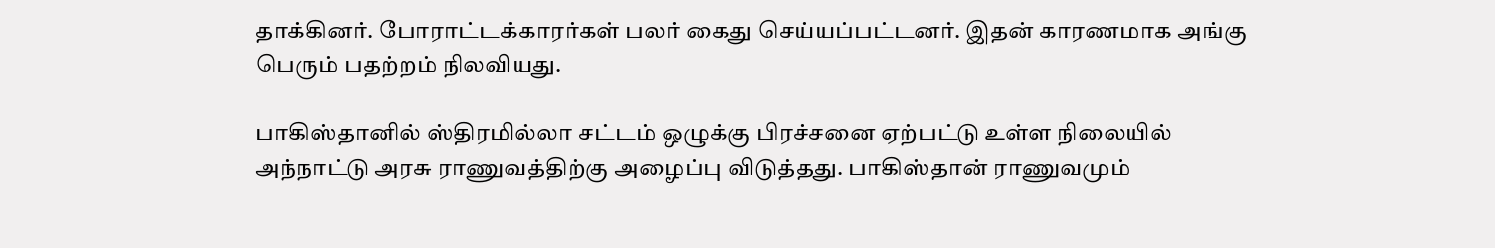தாக்கினர். போராட்டக்காரர்கள் பலர் கைது செய்யப்பட்டனர். இதன் காரணமாக அங்கு பெரும் பதற்றம் நிலவியது.

பாகிஸ்தானில் ஸ்திரமில்லா சட்டம் ஒழுக்கு பிரச்சனை ஏற்பட்டு உள்ள நிலையில் அந்நாட்டு அரசு ராணுவத்திற்கு அழைப்பு விடுத்தது. பாகிஸ்தான் ராணுவமும்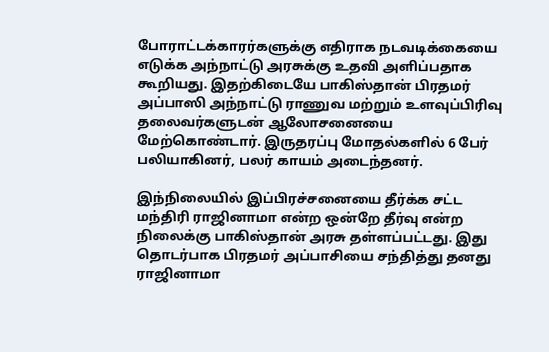போராட்டக்காரர்களுக்கு எதிராக நடவடிக்கையை எடுக்க அந்நாட்டு அரசுக்கு உதவி அளிப்பதாக கூறியது. இதற்கிடையே பாகிஸ்தான் பிரதமர் அப்பாஸி அந்நாட்டு ராணுவ மற்றும் உளவுப்பிரிவு தலைவர்களுடன் ஆலோசனையை மேற்கொண்டார். இருதரப்பு மோதல்களில் 6 பேர் பலியாகினர், பலர் காயம் அடைந்தனர்.

இந்நிலையில் இப்பிரச்சனையை தீர்க்க சட்ட மந்திரி ராஜினாமா என்ற ஒன்றே தீர்வு என்ற நிலைக்கு பாகிஸ்தான் அரசு தள்ளப்பட்டது. இது தொடர்பாக பிரதமர் அப்பாசியை சந்தித்து தனது ராஜினாமா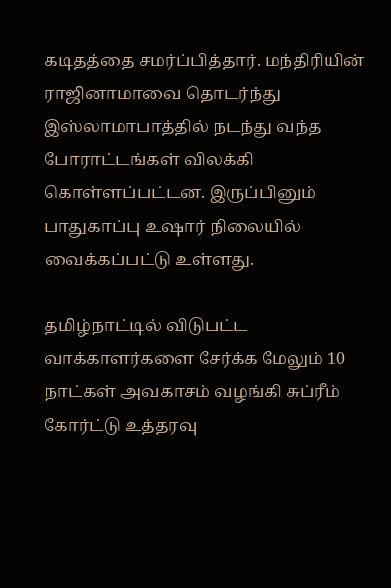கடிதத்தை சமர்ப்பித்தார். மந்திரியின் ராஜினாமாவை தொடர்ந்து இஸ்லாமாபாத்தில் நடந்து வந்த போராட்டங்கள் விலக்கி கொள்ளப்பட்டன. இருப்பினும் பாதுகாப்பு உஷார் நிலையில் வைக்கப்பட்டு உள்ளது.

தமிழ்நாட்டில் விடுபட்ட வாக்காளர்களை சேர்க்க மேலும் 10 நாட்கள் அவகாசம் வழங்கி சுப்ரீம் கோர்ட்டு உத்தரவு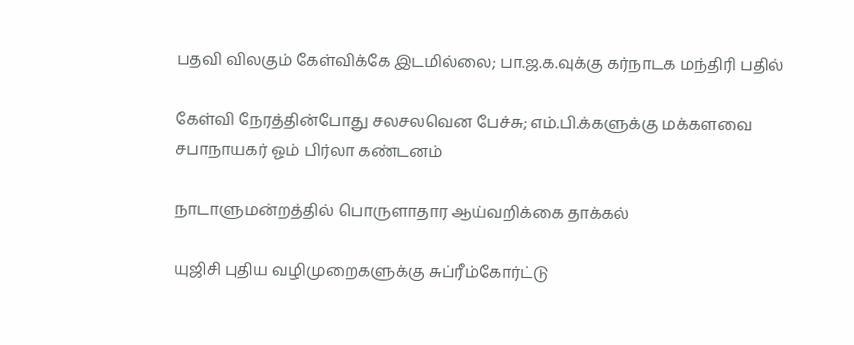பதவி விலகும் கேள்விக்கே இடமில்லை; பா.ஜ.க.வுக்கு கர்நாடக மந்திரி பதில்

கேள்வி நேரத்தின்போது சலசலவென பேச்சு; எம்.பி.க்களுக்கு மக்களவை சபாநாயகர் ஓம் பிர்லா கண்டனம்

நாடாளுமன்றத்தில் பொருளாதார ஆய்வறிக்கை தாக்கல்

யுஜிசி புதிய வழிமுறைகளுக்கு சுப்ரீம்கோர்ட்டு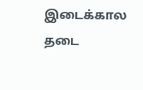இடைக்கால தடை